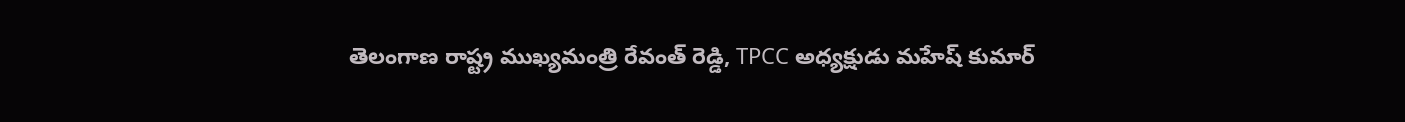తెలంగాణ రాష్ట్ర ముఖ్యమంత్రి రేవంత్ రెడ్డి, TPCC అధ్యక్షుడు మహేష్ కుమార్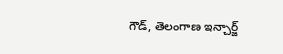గౌడ్, తెలంగాణ ఇన్చార్జ్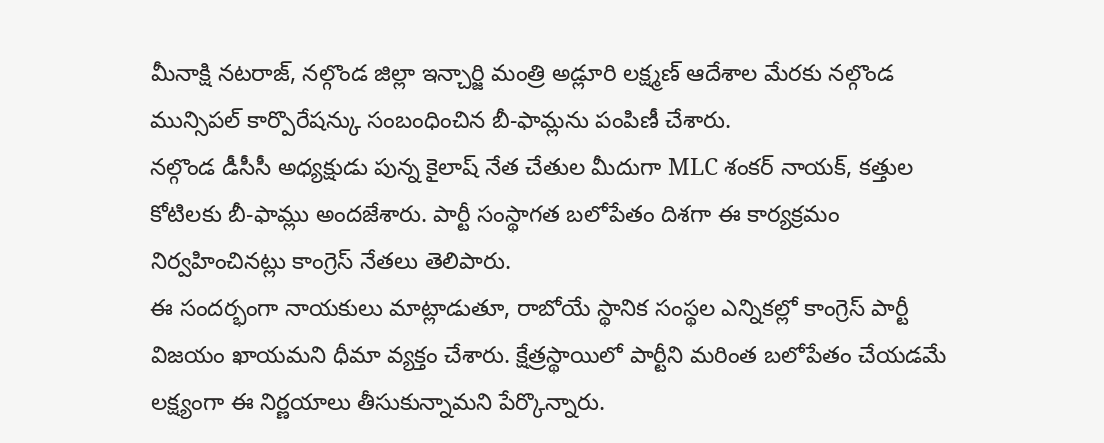మీనాక్షి నటరాజ్, నల్గొండ జిల్లా ఇన్చార్జి మంత్రి అడ్లూరి లక్ష్మణ్ ఆదేశాల మేరకు నల్గొండ మున్సిపల్ కార్పొరేషన్కు సంబంధించిన బీ-ఫామ్లను పంపిణీ చేశారు.
నల్గొండ డీసీసీ అధ్యక్షుడు పున్న కైలాష్ నేత చేతుల మీదుగా MLC శంకర్ నాయక్, కత్తుల కోటిలకు బీ-ఫామ్లు అందజేశారు. పార్టీ సంస్థాగత బలోపేతం దిశగా ఈ కార్యక్రమం నిర్వహించినట్లు కాంగ్రెస్ నేతలు తెలిపారు.
ఈ సందర్భంగా నాయకులు మాట్లాడుతూ, రాబోయే స్థానిక సంస్థల ఎన్నికల్లో కాంగ్రెస్ పార్టీ విజయం ఖాయమని ధీమా వ్యక్తం చేశారు. క్షేత్రస్థాయిలో పార్టీని మరింత బలోపేతం చేయడమే లక్ష్యంగా ఈ నిర్ణయాలు తీసుకున్నామని పేర్కొన్నారు.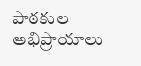పాఠకుల అభిప్రాయాలు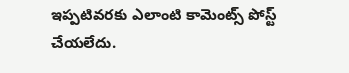ఇప్పటివరకు ఎలాంటి కామెంట్స్ పోస్ట్ చేయలేదు.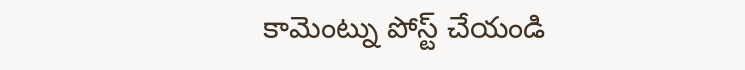కామెంట్ను పోస్ట్ చేయండి